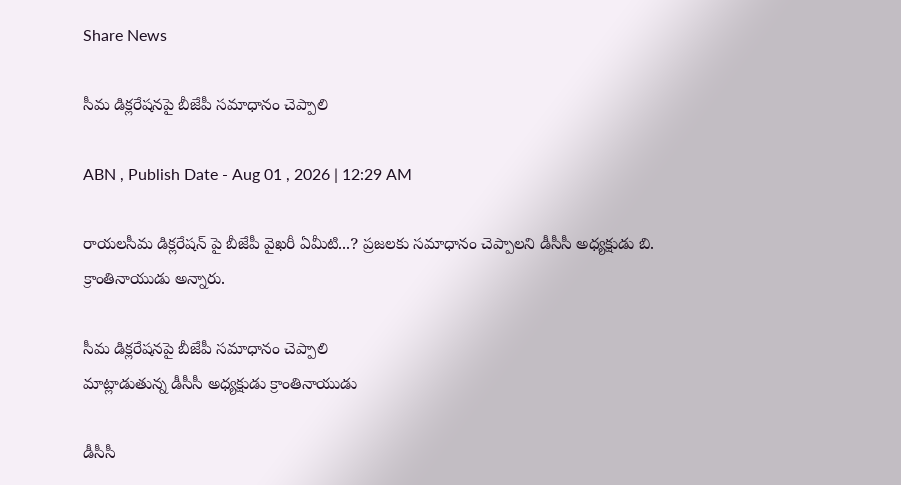Share News

సీమ డిక్లరేషనపై బీజేపీ సమాధానం చెప్పాలి

ABN , Publish Date - Aug 01 , 2026 | 12:29 AM

రాయలసీమ డిక్లరేషన్‌ పై బీజేపీ వైఖరీ ఏమీటి...? ప్రజలకు సమాధానం చెప్పాలని డీసీసీ అధ్యక్షుడు బి. క్రాంతినాయుడు అన్నారు.

సీమ డిక్లరేషనపై బీజేపీ సమాధానం చెప్పాలి
మాట్లాడుతున్న డీసీసీ అధ్యక్షుడు క్రాంతినాయుడు

డీసీసీ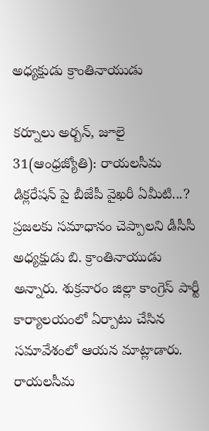అధ్యక్షుడు క్రాంతినాయుడు

కర్నూలు అర్బన్‌, జూలై 31(ఆంధ్రజ్యోతి): రాయలసీమ డిక్లరేషన్‌ పై బీజేపీ వైఖరీ ఏమీటి...? ప్రజలకు సమాధానం చెప్పాలని డీసీసీ అధ్యక్షుడు బి. క్రాంతినాయుడు అన్నారు. శుక్రవారం జిల్లా కాంగ్రెస్‌ పార్టీ కార్యాలయంలో ఏర్పాటు చేసిన సమావేశంలో ఆయన మాట్లాడారు. రాయలసీమ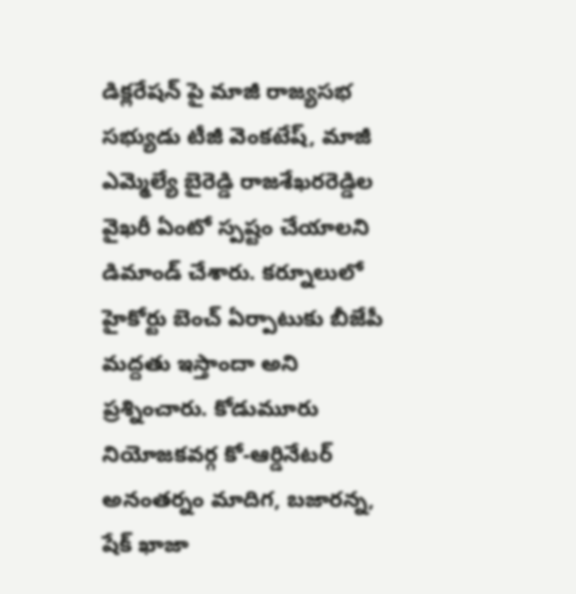డిక్లరేషన్‌ పై మాజీ రాజ్యసభ సభ్యుడు టీజీ వెంకటేష్‌, మాజీ ఎమ్మెల్యే బైరెడ్డి రాజశేఖరరెడ్డిల వైఖరీ ఏంటో స్పష్టం చేయాలని డిమాండ్‌ చేశారు. కర్నూలులో హైకోర్టు బెంచ్‌ ఏర్పాటుకు బీజేపీ మద్దతు ఇస్తాందా అని ప్రశ్నించారు. కోడుమూరు నియోజకవర్గ కో-ఆర్డినేటర్‌ అనంతర్నం మాదిగ, బజారన్న, షేక్‌ ఖాజా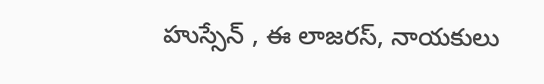హుస్సేన్‌ , ఈ లాజరస్‌, నాయకులు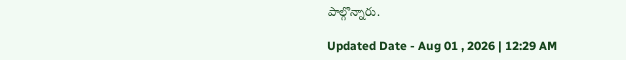పాల్గొన్నారు.

Updated Date - Aug 01 , 2026 | 12:29 AM